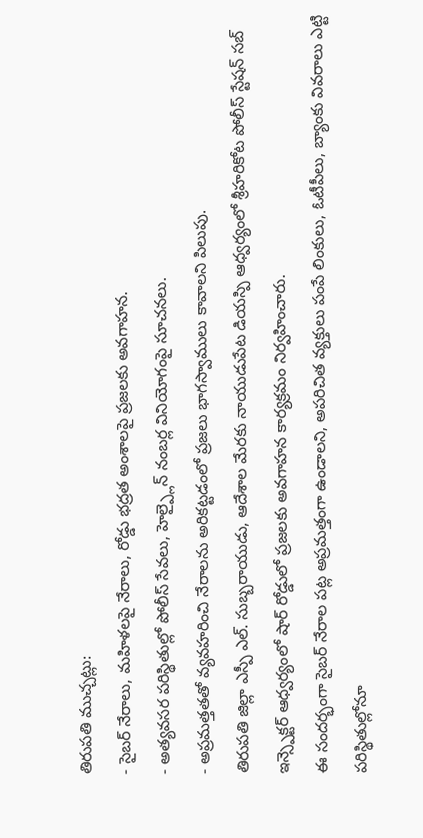తిరుపతి ముచ్చట్లు:
- సైబర్ నేరాలు, మహిళలపై నేరాలు, రోడ్డు భద్రత అంశాలపై ప్రజలకు అవగాహన.
- అత్యవసర పరిస్థితుల్లో పోలీస్ సేవలు, హెల్ప్లైన్ నంబర్ల వినియోగంపై సూచనలు.
- అప్రమత్తతతో వ్యవహరించి నేరాలను అరికట్టడంలో ప్రజలు భాగస్వాములు కావాలని పిలుపు.
తిరుపతి జిల్లా ఎస్పీ ఎల్. సుబ్బరాయుడు, ఆదేశాల మేరకు నాయుడుపేట డియస్పి ఆధ్వర్యంలో శ్రీహరికోట పోలీస్ స్టేషన్ సబ్ ఇన్స్పెక్టర్ ఆధ్వర్యంలో షార్ రోడ్డులో ప్రజలకు అవగాహన కార్యక్రమం నిర్వహించారు.
ఈ సందర్భంగా సైబర్ నేరాల పట్ల అప్రమత్తంగా ఉండాలని, అపరిచిత వ్యక్తులు పంపే లింకులు, ఓటీపీలు, బ్యాంకు వివరాలు ఎట్టి పరిస్థితుల్లోనూ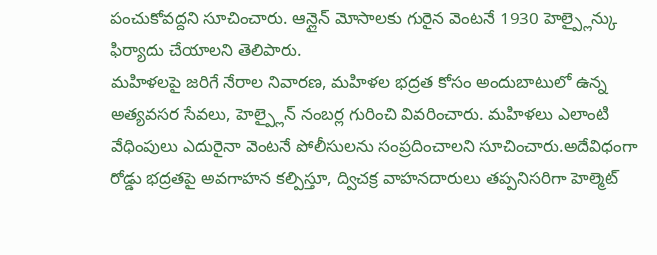పంచుకోవద్దని సూచించారు. ఆన్లైన్ మోసాలకు గురైన వెంటనే 1930 హెల్ప్లైన్కు ఫిర్యాదు చేయాలని తెలిపారు.
మహిళలపై జరిగే నేరాల నివారణ, మహిళల భద్రత కోసం అందుబాటులో ఉన్న అత్యవసర సేవలు, హెల్ప్లైన్ నంబర్ల గురించి వివరించారు. మహిళలు ఎలాంటి వేధింపులు ఎదురైనా వెంటనే పోలీసులను సంప్రదించాలని సూచించారు.అదేవిధంగా రోడ్డు భద్రతపై అవగాహన కల్పిస్తూ, ద్విచక్ర వాహనదారులు తప్పనిసరిగా హెల్మెట్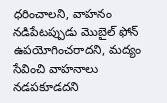ధరించాలని, వాహనం నడిపేటప్పుడు మొబైల్ ఫోన్ ఉపయోగించరాదని, మద్యం సేవించి వాహనాలు నడపకూడదని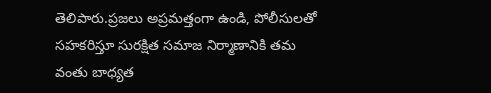తెలిపారు.ప్రజలు అప్రమత్తంగా ఉండి, పోలీసులతో సహకరిస్తూ సురక్షిత సమాజ నిర్మాణానికి తమ వంతు బాధ్యత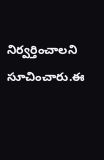నిర్వర్తించాలని సూచించారు.ఈ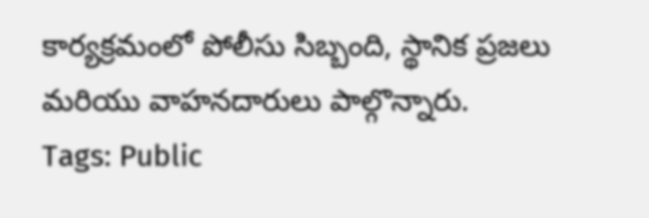కార్యక్రమంలో పోలీసు సిబ్బంది, స్థానిక ప్రజలు మరియు వాహనదారులు పాల్గొన్నారు.
Tags: Public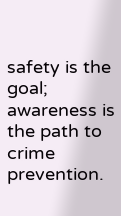safety is the goal; awareness is the path to crime prevention.